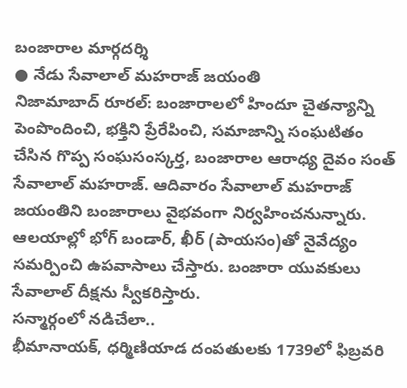బంజారాల మార్గదర్శి
● నేడు సేవాలాల్ మహరాజ్ జయంతి
నిజామాబాద్ రూరల్: బంజారాలలో హిందూ చైతన్యాన్ని పెంపొందించి, భక్తిని ప్రేరేపించి, సమాజాన్ని సంఘటితం చేసిన గొప్ప సంఘసంస్కర్త, బంజారాల ఆరాధ్య దైవం సంత్ సేవాలాల్ మహరాజ్. ఆదివారం సేవాలాల్ మహరాజ్ జయంతిని బంజారాలు వైభవంగా నిర్వహించనున్నారు. ఆలయాల్లో భోగ్ బండార్, ఖీర్ (పాయసం)తో నైవేద్యం సమర్పించి ఉపవాసాలు చేస్తారు. బంజారా యువకులు సేవాలాల్ దీక్షను స్వీకరిస్తారు.
సన్మార్గంలో నడిచేలా..
భీమానాయక్, ధర్మిణియాడ దంపతులకు 1739లో ఫిబ్రవరి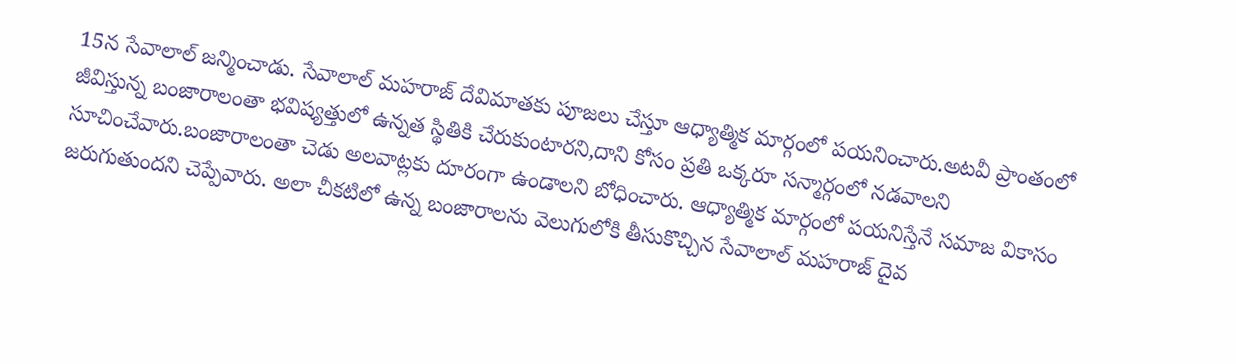15న సేవాలాల్ జన్మించాడు. సేవాలాల్ మహరాజ్ దేవిమాతకు పూజలు చేస్తూ ఆధ్యాత్మిక మార్గంలో పయనించారు.అటవీ ప్రాంతంలో జీవిస్తున్న బంజారాలంతా భవిష్యత్తులో ఉన్నత స్థితికి చేరుకుంటారని,దాని కోసం ప్రతి ఒక్కరూ సన్మార్గంలో నడవాలని సూచించేవారు.బంజారాలంతా చెడు అలవాట్లకు దూరంగా ఉండాలని బోధించారు. ఆధ్యాత్మిక మార్గంలో పయనిస్తేనే సమాజ వికాసం జరుగుతుందని చెప్పేవారు. అలా చీకటిలో ఉన్న బంజారాలను వెలుగులోకి తీసుకొచ్చిన సేవాలాల్ మహరాజ్ దైవ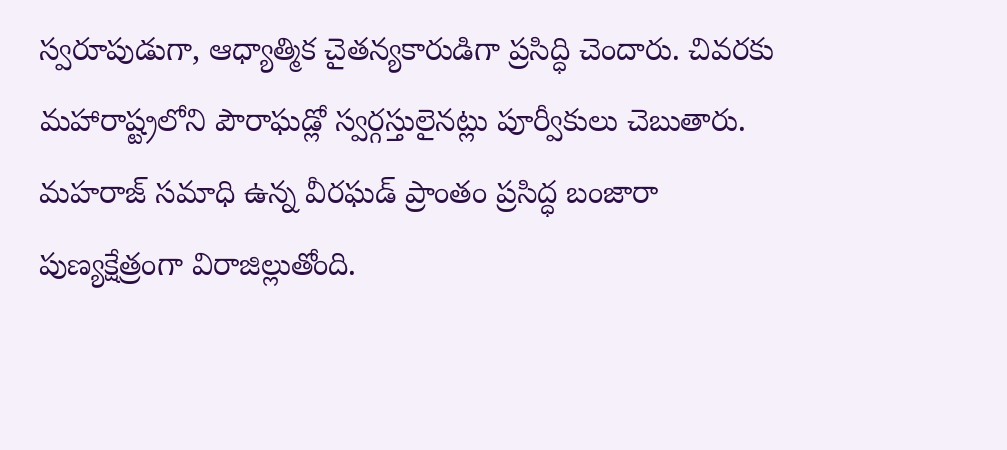స్వరూపుడుగా, ఆధ్యాత్మిక చైతన్యకారుడిగా ప్రసిద్ధి చెందారు. చివరకు మహారాష్ట్రలోని పౌరాఘడ్లో స్వర్గస్తులైనట్లు పూర్వీకులు చెబుతారు. మహరాజ్ సమాధి ఉన్న వీరఘడ్ ప్రాంతం ప్రసిద్ధ బంజారా పుణ్యక్షేత్రంగా విరాజిల్లుతోంది.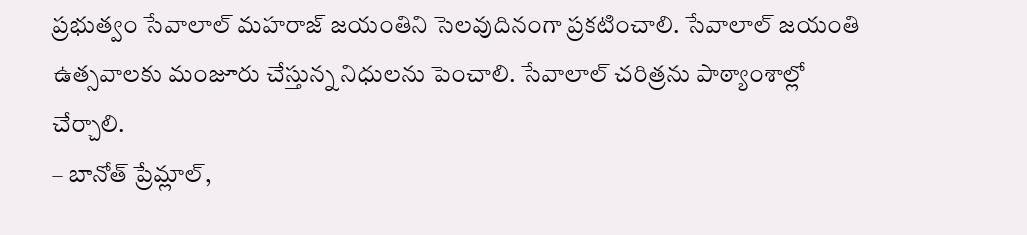ప్రభుత్వం సేవాలాల్ మహరాజ్ జయంతిని సెలవుదినంగా ప్రకటించాలి. సేవాలాల్ జయంతి ఉత్సవాలకు మంజూరు చేస్తున్న నిధులను పెంచాలి. సేవాలాల్ చరిత్రను పాఠ్యాంశాల్లో చేర్చాలి.
– బానోత్ ప్రేమ్లాల్,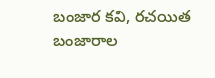బంజార కవి, రచయిత
బంజారాల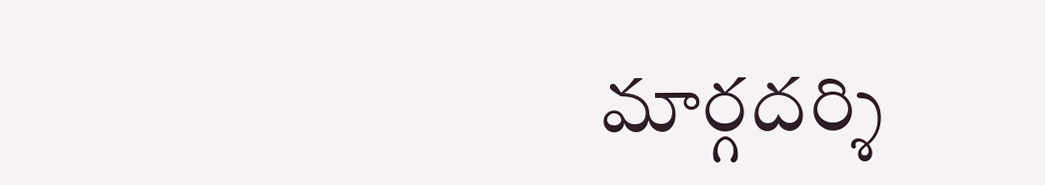మార్గదర్శి